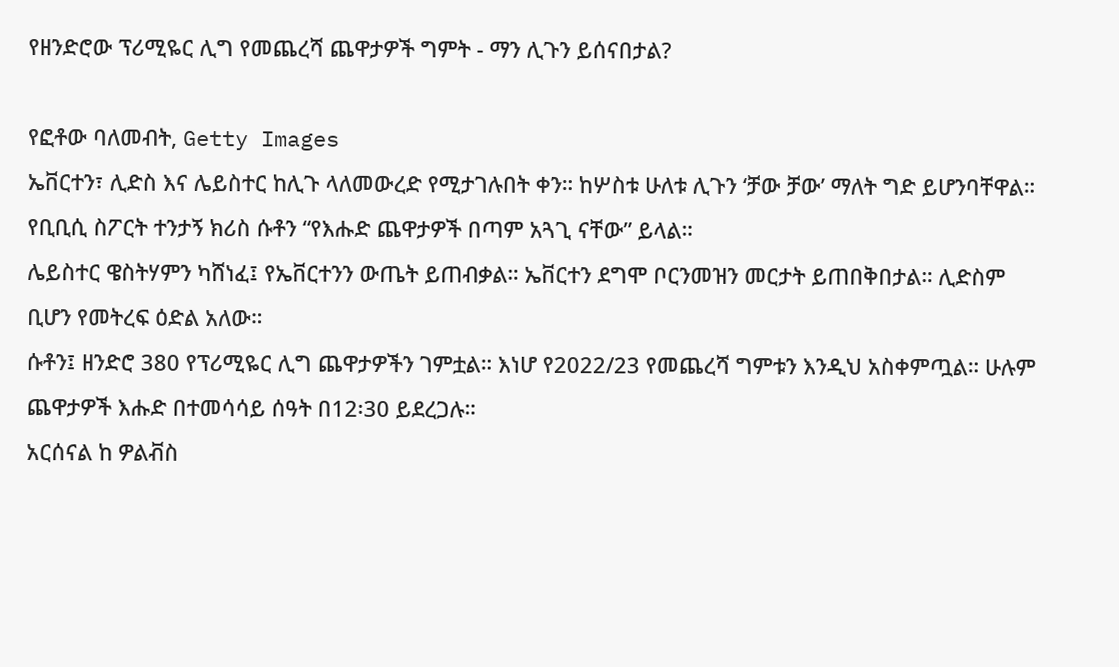የዘንድሮው ፕሪሚዬር ሊግ የመጨረሻ ጨዋታዎች ግምት - ማን ሊጉን ይሰናበታል?

የፎቶው ባለመብት, Getty Images
ኤቨርተን፣ ሊድስ እና ሌይስተር ከሊጉ ላለመውረድ የሚታገሉበት ቀን። ከሦስቱ ሁለቱ ሊጉን ‘ቻው ቻው’ ማለት ግድ ይሆንባቸዋል።
የቢቢሲ ስፖርት ተንታኝ ክሪስ ሱቶን “የእሑድ ጨዋታዎች በጣም አጓጊ ናቸው” ይላል።
ሌይስተር ዌስትሃምን ካሸነፈ፤ የኤቨርተንን ውጤት ይጠብቃል። ኤቨርተን ደግሞ ቦርንመዝን መርታት ይጠበቅበታል። ሊድስም ቢሆን የመትረፍ ዕድል አለው።
ሱቶን፤ ዘንድሮ 380 የፕሪሚዬር ሊግ ጨዋታዎችን ገምቷል። እነሆ የ2022/23 የመጨረሻ ግምቱን እንዲህ አስቀምጧል። ሁሉም ጨዋታዎች እሑድ በተመሳሳይ ሰዓት በ12፡30 ይደረጋሉ።
አርሰናል ከ ዎልቭስ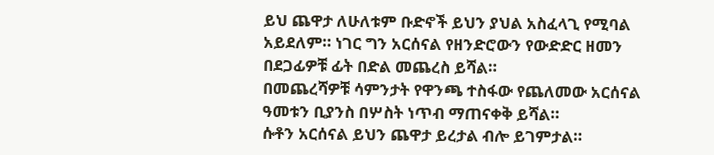ይህ ጨዋታ ለሁለቱም ቡድኖች ይህን ያህል አስፈላጊ የሚባል አይደለም። ነገር ግን አርሰናል የዘንድሮውን የውድድር ዘመን በደጋፊዎቹ ፊት በድል መጨረስ ይሻል።
በመጨረሻዎቹ ሳምንታት የዋንጫ ተስፋው የጨለመው አርሰናል ዓመቱን ቢያንስ በሦስት ነጥብ ማጠናቀቅ ይሻል።
ሱቶን አርሰናል ይህን ጨዋታ ይረታል ብሎ ይገምታል።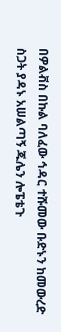በዎልቭስ በኩል ባለፈው ኅዳር ተሹመው ቡድኑን ከመውረድ ስጋት ያዳኑ አሠልጣኝ ጁሌን ሎፔቴጉ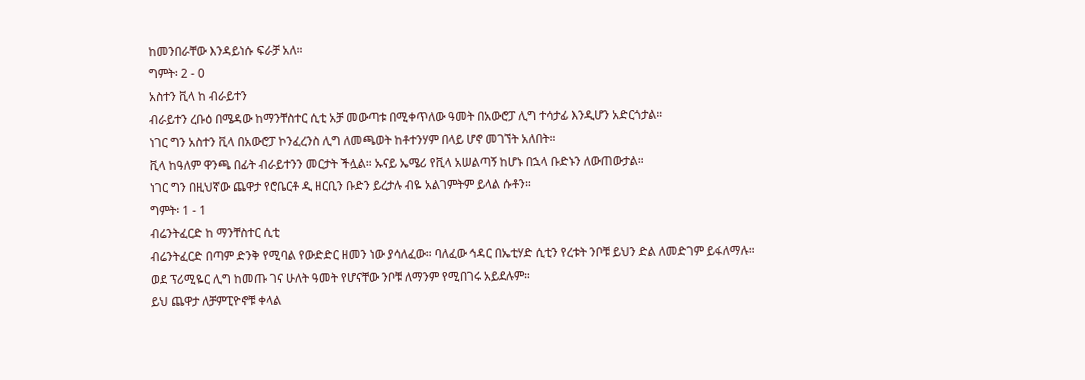ከመንበራቸው እንዳይነሱ ፍራቻ አለ።
ግምት፡ 2 - 0
አስተን ቪላ ከ ብራይተን
ብራይተን ረቡዕ በሜዳው ከማንቸስተር ሲቲ አቻ መውጣቱ በሚቀጥለው ዓመት በአውሮፓ ሊግ ተሳታፊ እንዲሆን አድርጎታል።
ነገር ግን አስተን ቪላ በአውሮፓ ኮንፈረንስ ሊግ ለመጫወት ከቶተንሃም በላይ ሆኖ መገኘት አለበት።
ቪላ ከዓለም ዋንጫ በፊት ብራይተንን መርታት ችሏል። ኡናይ ኤሜሪ የቪላ አሠልጣኝ ከሆኑ በኋላ ቡድኑን ለውጠውታል።
ነገር ግን በዚህኛው ጨዋታ የሮቤርቶ ዲ ዘርቢን ቡድን ይረታሉ ብዬ አልገምትም ይላል ሱቶን።
ግምት፡ 1 - 1
ብሬንትፈርድ ከ ማንቸስተር ሲቲ
ብሬንትፈርድ በጣም ድንቅ የሚባል የውድድር ዘመን ነው ያሳለፈው። ባለፈው ኅዳር በኤቲሃድ ሲቲን የረቱት ንቦቹ ይህን ድል ለመድገም ይፋለማሉ።
ወደ ፕሪሚዬር ሊግ ከመጡ ገና ሁለት ዓመት የሆናቸው ንቦቹ ለማንም የሚበገሩ አይደሉም።
ይህ ጨዋታ ለቻምፒዮኖቹ ቀላል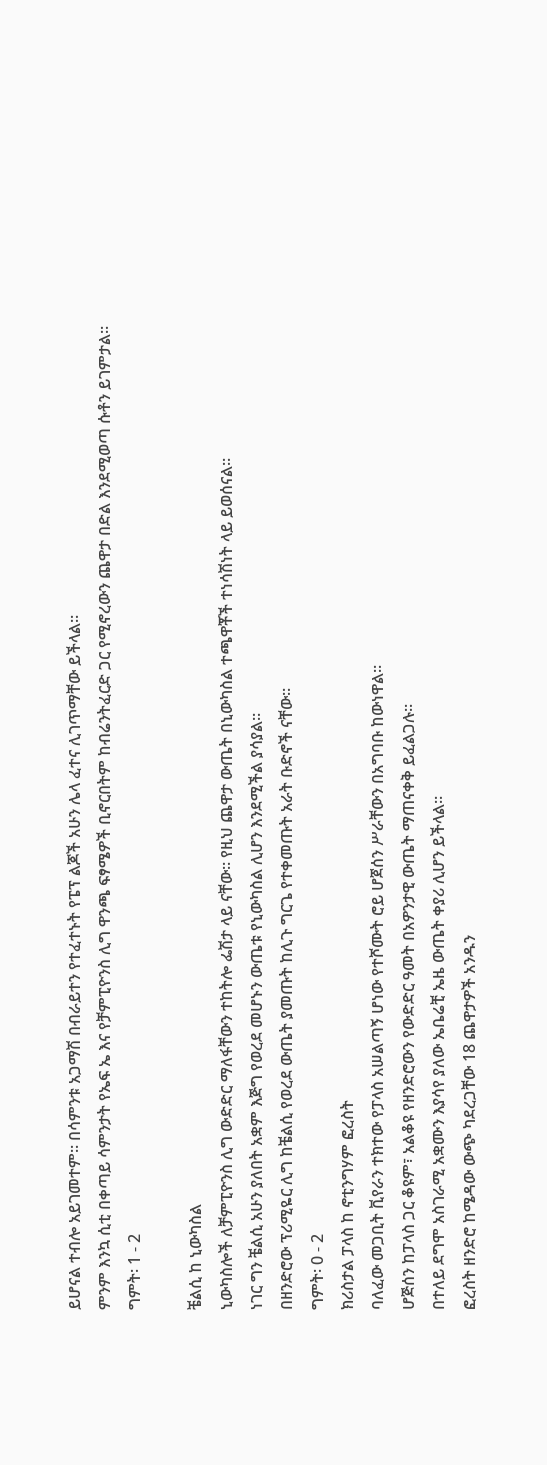ይሆናል ተብሎ አይገመተም። በሳምንቱ አጋማሽ በብራይተን የተፈተኑት የፔፕ ልጆች አሁን ሌላ ፈተና ሊገጥማቸው ይችላል።
ምንም እንኳ ሲቲ በቀጣይ ሳምንታት የኤፍ ኤ እና የቻምፒዮንስ ሊግ ዋንጫ ፍፃሜዎች ቢኖርበትም ከብሬንትፈርድ ጋር የሚኖረውን ጨዋታ በድል እንደሚወጣ ሱቶን ይገምታል።
ግምት፡ 1 - 2

ቼልሲ ከ ኒውካስል
ኒውካስሎች ለቻምፒዮንስ ሊግ ውድድር ማለፋቸውን ተከትሎ ፌሽታ ላይ ናቸው። የዚህ ጨዋታ ውጤት በኒውካስል ተጫዋቾች ተነሳሽነት ላይ ይወሰናል።
ነገር ግን ቼልሲ አሁን ያለበት አቋም እጅግ የወረደ መሆኑን ውጤቱ የኒውካስል ሊሆን እንደሚችል ያሳያል።
በዘንድሮው ፕሪሚዬር ሊግ ከቼልሲ የወረደ ውጤት ያመጡት ከሊጉ ግርጌ የተቀመጡት አራት ቡድኖች ናቸው።
ግምት፡ 0 - 2
ክሪስታል ፓላስ ከ ኖቲንግሃም ፎረስት
ባለፈው መጋቢት ቪየራን ተክተው የፓላስ አሠልጣኝ ሆነው የተሾሙት ሮይ ሆጀሰን ሥራቸውን በአግባቡ ከውነዋል።
ሆጅሰን ከፓላስ ጋር ቆዩም፣ አልቆዩ የዘንድሮውን የውድድር ዓመት በአዎንታዊ ውጤት ማጠናቀቅ ይፈልጋሉ።
በተለይ ደግሞ አስገራሚ አቋሙን እያሳየ ያለው ኤቤሬቺ ኤዜ ውጤት ቀያሪ ሊሆን ይችላል።
ፎረስት ዘንድሮ ከሜዳው ውጭ ካደረጋቸው 18 ጨዋታዎች አንዱን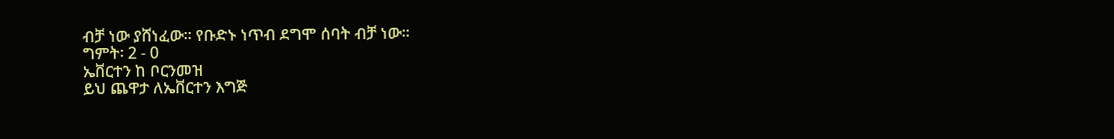ብቻ ነው ያሸነፈው። የቡድኑ ነጥብ ደግሞ ሰባት ብቻ ነው።
ግምት፡ 2 - 0
ኤቨርተን ከ ቦርንመዝ
ይህ ጨዋታ ለኤቨርተን እግጅ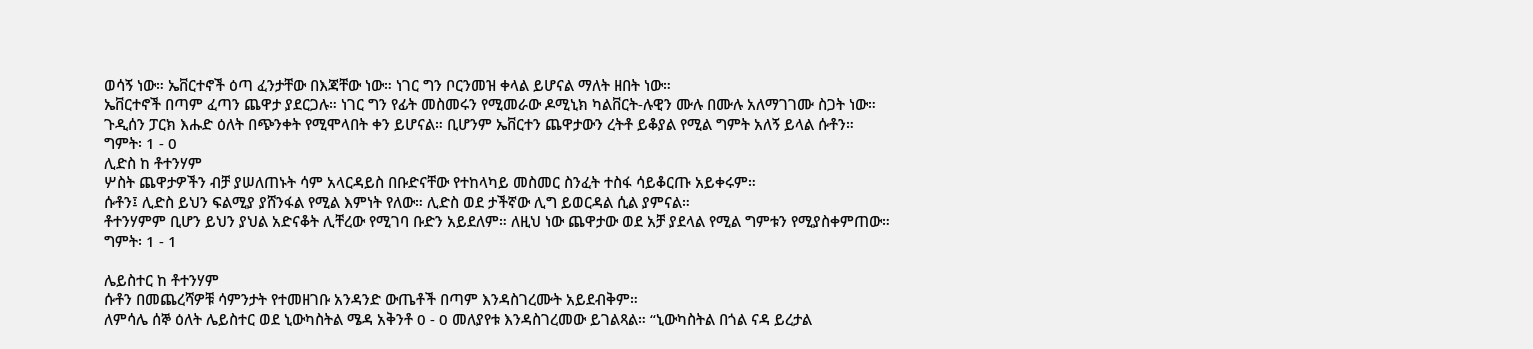ወሳኝ ነው። ኤቨርተኖች ዕጣ ፈንታቸው በእጃቸው ነው። ነገር ግን ቦርንመዝ ቀላል ይሆናል ማለት ዘበት ነው።
ኤቨርተኖች በጣም ፈጣን ጨዋታ ያደርጋሉ። ነገር ግን የፊት መስመሩን የሚመራው ዶሚኒክ ካልቨርት-ሉዊን ሙሉ በሙሉ አለማገገሙ ስጋት ነው።
ጉዲሰን ፓርክ እሑድ ዕለት በጭንቀት የሚሞላበት ቀን ይሆናል። ቢሆንም ኤቨርተን ጨዋታውን ረትቶ ይቆያል የሚል ግምት አለኝ ይላል ሱቶን።
ግምት፡ 1 - 0
ሊድስ ከ ቶተንሃም
ሦስት ጨዋታዎችን ብቻ ያሠለጠኑት ሳም አላርዳይስ በቡድናቸው የተከላካይ መስመር ስንፈት ተስፋ ሳይቆርጡ አይቀሩም።
ሱቶን፤ ሊድስ ይህን ፍልሚያ ያሸንፋል የሚል እምነት የለው። ሊድስ ወደ ታችኛው ሊግ ይወርዳል ሲል ያምናል።
ቶተንሃምም ቢሆን ይህን ያህል አድናቆት ሊቸረው የሚገባ ቡድን አይደለም። ለዚህ ነው ጨዋታው ወደ አቻ ያደላል የሚል ግምቱን የሚያስቀምጠው።
ግምት፡ 1 - 1

ሌይስተር ከ ቶተንሃም
ሱቶን በመጨረሻዎቹ ሳምንታት የተመዘገቡ አንዳንድ ውጤቶች በጣም እንዳስገረሙት አይደብቅም።
ለምሳሌ ሰኞ ዕለት ሌይስተር ወደ ኒውካስትል ሜዳ አቅንቶ 0 - 0 መለያየቱ እንዳስገረመው ይገልጻል። “ኒውካስትል በጎል ናዳ ይረታል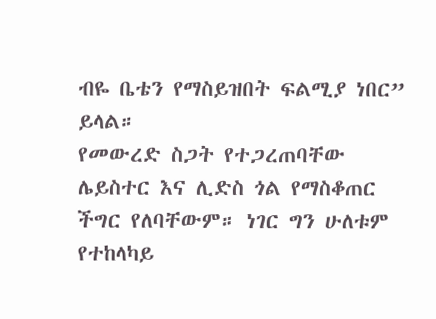ብዬ ቤቴን የማስይዝበት ፍልሚያ ነበር” ይላል።
የመውረድ ስጋት የተጋረጠባቸው ሌይስተር እና ሊድስ ጎል የማስቆጠር ችግር የለባቸውም። ነገር ግን ሁለቱም የተከላካይ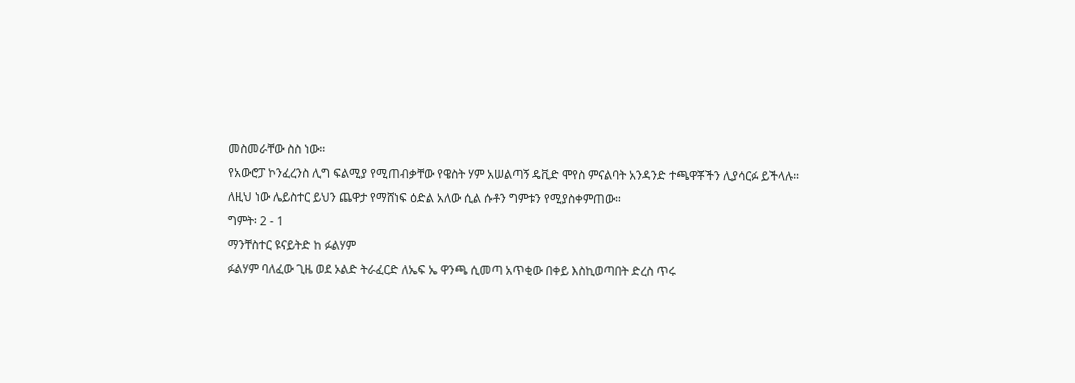መስመራቸው ስስ ነው።
የአውሮፓ ኮንፈረንስ ሊግ ፍልሚያ የሚጠብቃቸው የዌስት ሃም አሠልጣኝ ዴቪድ ሞየስ ምናልባት አንዳንድ ተጫዋቾችን ሊያሳርፉ ይችላሉ።
ለዚህ ነው ሌይስተር ይህን ጨዋታ የማሸነፍ ዕድል አለው ሲል ሱቶን ግምቱን የሚያስቀምጠው።
ግምት፡ 2 - 1
ማንቸስተር ዩናይትድ ከ ፉልሃም
ፉልሃም ባለፈው ጊዜ ወደ ኦልድ ትራፈርድ ለኤፍ ኤ ዋንጫ ሲመጣ አጥቂው በቀይ እስኪወጣበት ድረስ ጥሩ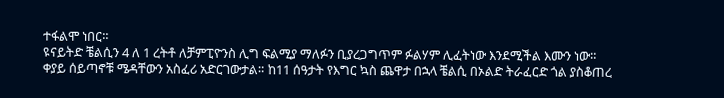ተፋልሞ ነበር።
ዩናይትድ ቼልሲን 4 ለ 1 ረትቶ ለቻምፒዮንስ ሊግ ፍልሚያ ማለፉን ቢያረጋግጥም ፉልሃም ሊፈትነው እንደሚችል እሙን ነው።
ቀያይ ሰይጣኖቹ ሜዳቸውን አስፈሪ አድርገውታል። ከ11 ሰዓታት የእግር ኳስ ጨዋታ በኋላ ቼልሲ በኦልድ ትራፈርድ ጎል ያስቆጠረ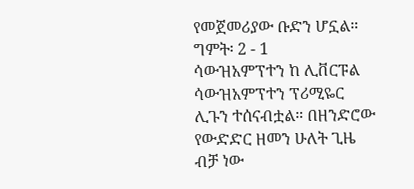የመጀመሪያው ቡድን ሆኗል።
ግምት፡ 2 - 1
ሳውዝአምፕተን ከ ሊቨርፑል
ሳውዝአምፕተን ፕሪሚዬር ሊጉን ተሰናብቷል። በዘንድሮው የውድድር ዘመን ሁለት ጊዜ ብቻ ነው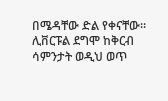በሜዳቸው ድል የቀናቸው።
ሊቨርፑል ደግሞ ከቅርብ ሳምንታት ወዲህ ወጥ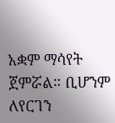አቋም ማሳየት ጀምሯል። ቢሆንም ለየርገን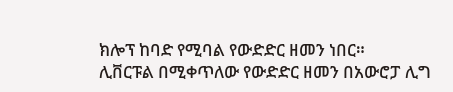ክሎፕ ከባድ የሚባል የውድድር ዘመን ነበር።
ሊቨርፑል በሚቀጥለው የውድድር ዘመን በአውሮፓ ሊግ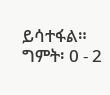ይሳተፋል።
ግምት፡ 0 - 2